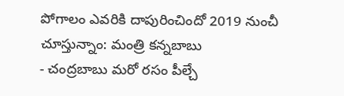పోగాలం ఎవరికి దాపురించిందో 2019 నుంచీ చూస్తున్నాం: మంత్రి కన్నబాబు
- చంద్రబాబు మరో రసం పీల్చే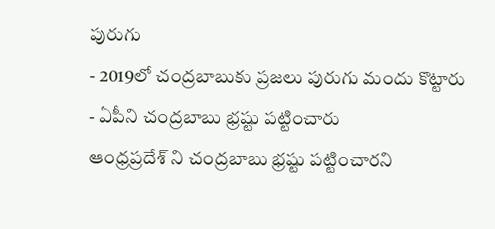పురుగు
- 2019లో చంద్రబాబుకు ప్రజలు పురుగు మందు కొట్టారు
- ఏపీని చంద్రబాబు భ్రష్టు పట్టించారు
ఆంధ్రప్రదేశ్ ని చంద్రబాబు భ్రష్టు పట్టించారని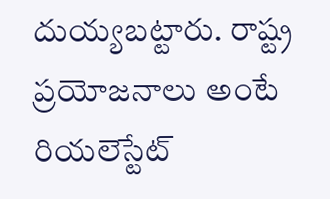దుయ్యబట్టారు. రాష్ట్ర ప్రయోజనాలు అంటే రియలెస్టేట్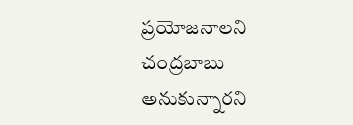ప్రయోజనాలని చంద్రబాబు అనుకున్నారని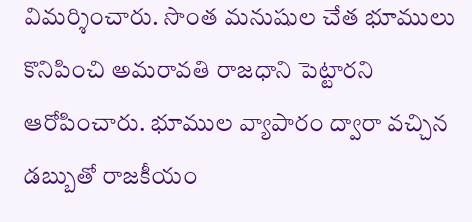విమర్శించారు. సొంత మనుషుల చేత భూములు కొనిపించి అమరావతి రాజధాని పెట్టారని ఆరోపించారు. భూముల వ్యాపారం ద్వారా వచ్చిన డబ్బుతో రాజకీయం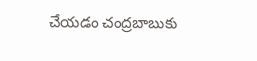చేయడం చంద్రబాబుకు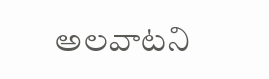అలవాటని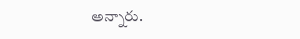అన్నారు.